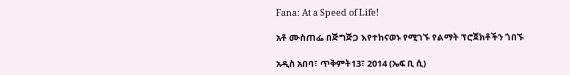Fana: At a Speed of Life!

አቶ ሙስጠፌ በጅግጅጋ እየተከናወኑ የሚገኙ የልማት ፕሮጀክቶችን ጎበኙ

አዲስ አበባ፣ ጥቅምት13፣ 2014 (ኤፍ ቢ ሲ)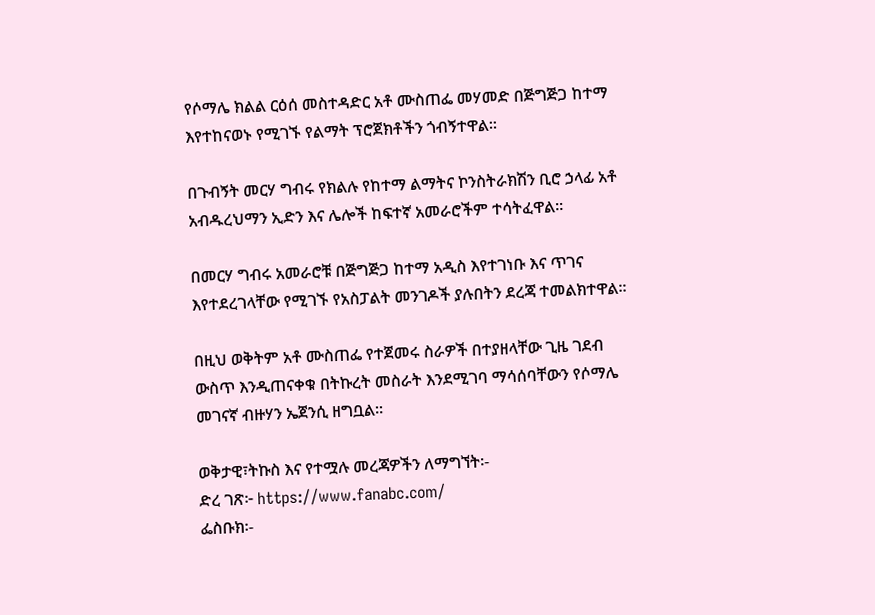የሶማሌ ክልል ርዕሰ መስተዳድር አቶ ሙስጠፌ መሃመድ በጅግጅጋ ከተማ እየተከናወኑ የሚገኙ የልማት ፕሮጀክቶችን ጎብኝተዋል፡፡

በጉብኝት መርሃ ግብሩ የክልሉ የከተማ ልማትና ኮንስትራክሽን ቢሮ ኃላፊ አቶ አብዱረህማን ኢድን እና ሌሎች ከፍተኛ አመራሮችም ተሳትፈዋል፡፡

በመርሃ ግብሩ አመራሮቹ በጅግጅጋ ከተማ አዲስ እየተገነቡ እና ጥገና እየተደረገላቸው የሚገኙ የአስፓልት መንገዶች ያሉበትን ደረጃ ተመልክተዋል፡፡

በዚህ ወቅትም አቶ ሙስጠፌ የተጀመሩ ስራዎች በተያዘላቸው ጊዜ ገደብ ውስጥ እንዲጠናቀቁ በትኩረት መስራት እንደሚገባ ማሳሰባቸውን የሶማሌ መገናኛ ብዙሃን ኤጀንሲ ዘግቧል፡፡

ወቅታዊ፣ትኩስ እና የተሟሉ መረጃዎችን ለማግኘት፡-
ድረ ገጽ፦ https://www.fanabc.com/
ፌስቡክ፡-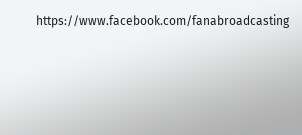https://www.facebook.com/fanabroadcasting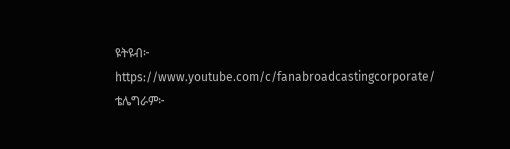ዩትዩብ፦ https://www.youtube.com/c/fanabroadcastingcorporate/
ቴሌግራም፦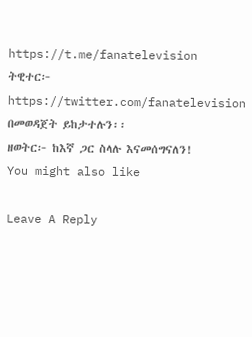https://t.me/fanatelevision
ትዊተር፦ https://twitter.com/fanatelevision በመወዳጀት ይከታተሉን፡፡
ዘወትር፦ ከእኛ ጋር ስላሉ እናመሰግናለን!
You might also like

Leave A Reply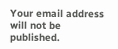Your email address will not be published.